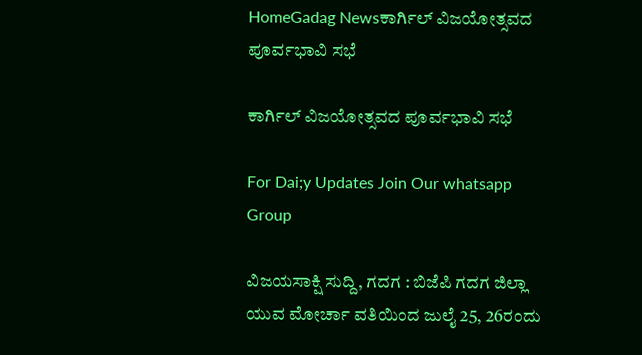HomeGadag Newsಕಾರ್ಗಿಲ್ ವಿಜಯೋತ್ಸವದ ಪೂರ್ವಭಾವಿ ಸಭೆ

ಕಾರ್ಗಿಲ್ ವಿಜಯೋತ್ಸವದ ಪೂರ್ವಭಾವಿ ಸಭೆ

For Dai;y Updates Join Our whatsapp Group

ವಿಜಯಸಾಕ್ಷಿ ಸುದ್ದಿ, ಗದಗ : ಬಿಜೆಪಿ ಗದಗ ಜಿಲ್ಲಾ ಯುವ ಮೋರ್ಚಾ ವತಿಯಿಂದ ಜುಲೈ 25, 26ರಂದು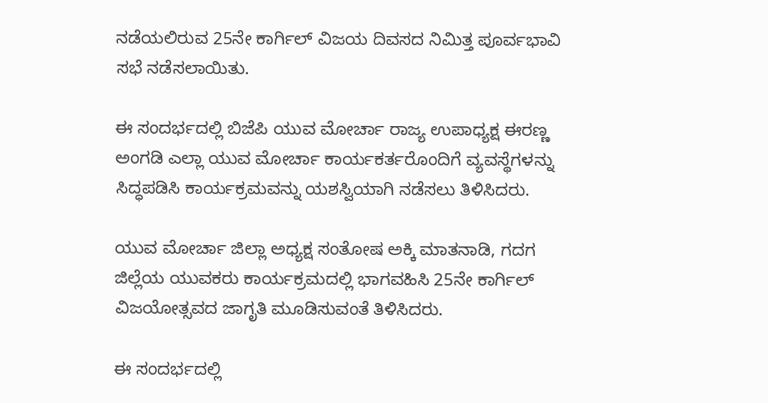ನಡೆಯಲಿರುವ 25ನೇ ಕಾರ್ಗಿಲ್ ವಿಜಯ ದಿವಸದ ನಿಮಿತ್ತ ಪೂರ್ವಭಾವಿ ಸಭೆ ನಡೆಸಲಾಯಿತು.

ಈ ಸಂದರ್ಭದಲ್ಲಿ ಬಿಜೆಪಿ ಯುವ ಮೋರ್ಚಾ ರಾಜ್ಯ ಉಪಾಧ್ಯಕ್ಷ ಈರಣ್ಣ ಅಂಗಡಿ ಎಲ್ಲಾ ಯುವ ಮೋರ್ಚಾ ಕಾರ್ಯಕರ್ತರೊಂದಿಗೆ ವ್ಯವಸ್ಥೆಗಳನ್ನು ಸಿದ್ಧಪಡಿಸಿ ಕಾರ್ಯಕ್ರಮವನ್ನು ಯಶಸ್ವಿಯಾಗಿ ನಡೆಸಲು ತಿಳಿಸಿದರು.

ಯುವ ಮೋರ್ಚಾ ಜಿಲ್ಲಾ ಅಧ್ಯಕ್ಷ ಸಂತೋಷ ಅಕ್ಕಿ ಮಾತನಾಡಿ, ಗದಗ ಜಿಲ್ಲೆಯ ಯುವಕರು ಕಾರ್ಯಕ್ರಮದಲ್ಲಿ ಭಾಗವಹಿಸಿ 25ನೇ ಕಾರ್ಗಿಲ್ ವಿಜಯೋತ್ಸವದ ಜಾಗೃತಿ ಮೂಡಿಸುವಂತೆ ತಿಳಿಸಿದರು.

ಈ ಸಂದರ್ಭದಲ್ಲಿ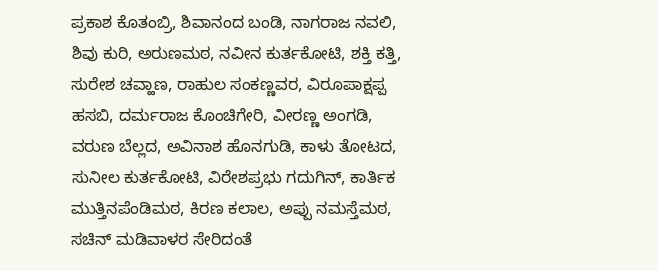ಪ್ರಕಾಶ ಕೊತಂಬ್ರಿ, ಶಿವಾನಂದ ಬಂಡಿ, ನಾಗರಾಜ ನವಲಿ, ಶಿವು ಕುರಿ, ಅರುಣಮಠ, ನವೀನ ಕುರ್ತಕೋಟಿ, ಶಕ್ತಿ ಕತ್ತಿ, ಸುರೇಶ ಚವ್ಹಾಣ, ರಾಹುಲ ಸಂಕಣ್ಣವರ, ವಿರೂಪಾಕ್ಷಪ್ಪ ಹಸಬಿ, ದರ್ಮರಾಜ ಕೊಂಚಿಗೇರಿ, ವೀರಣ್ಣ ಅಂಗಡಿ, ವರುಣ ಬೆಲ್ಲದ, ಅವಿನಾಶ ಹೊನಗುಡಿ, ಕಾಳು ತೋಟದ, ಸುನೀಲ ಕುರ್ತಕೋಟಿ, ವಿರೇಶಪ್ರಭು ಗದುಗಿನ್, ಕಾರ್ತಿಕ ಮುತ್ತಿನಪೆಂಡಿಮಠ, ಕಿರಣ ಕಲಾಲ, ಅಪ್ಪು ನಮಸ್ತೆಮಠ, ಸಚಿನ್ ಮಡಿವಾಳರ ಸೇರಿದಂತೆ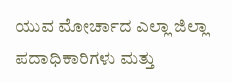ಯುವ ಮೋರ್ಚಾದ ಎಲ್ಲಾ ಜಿಲ್ಲಾ ಪದಾಧಿಕಾರಿಗಳು ಮತ್ತು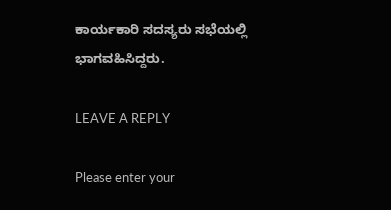ಕಾರ್ಯಕಾರಿ ಸದಸ್ಯರು ಸಭೆಯಲ್ಲಿ ಭಾಗವಹಿಸಿದ್ದರು.

LEAVE A REPLY

Please enter your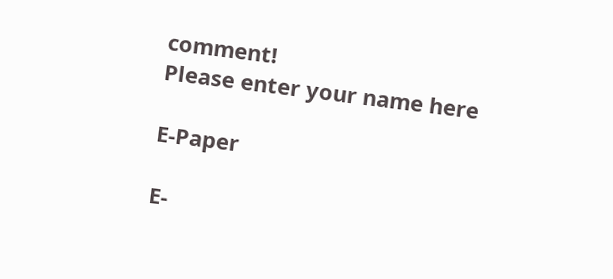comment!
Please enter your name here

E-Paper

E-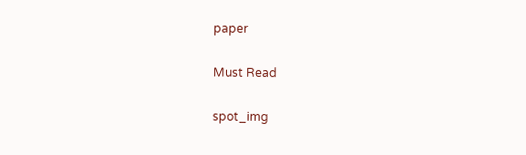paper

Must Read

spot_img